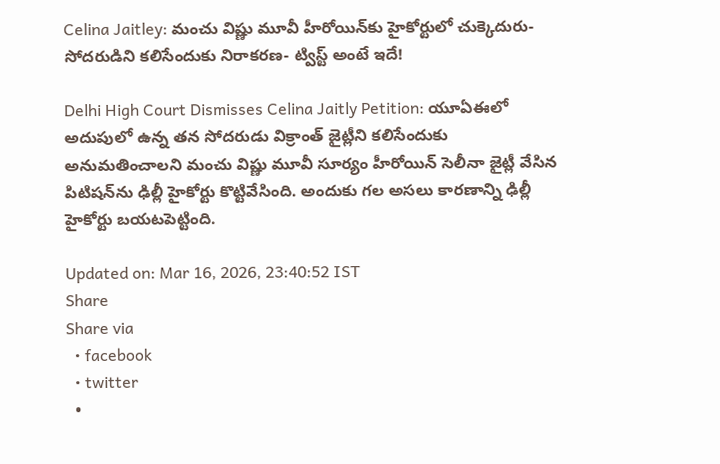Celina Jaitley: మంచు విష్ణు మూవీ హీరోయిన్‌కు హైకోర్టులో చుక్కెదురు- సోదరుడిని కలిసేందుకు నిరాకరణ- ట్విస్ట్ అంటే ఇదే!

Delhi High Court Dismisses Celina Jaitly Petition: యూఏఈలో అదుపులో ఉన్న తన సోదరుడు విక్రాంత్ జైట్లీని కలిసేందుకు అనుమతించాలని మంచు విష్ణు మూవీ సూర్యం హీరోయిన్ సెలీనా జైట్లీ వేసిన పిటిషన్‌ను ఢిల్లీ హైకోర్టు కొట్టివేసింది. అందుకు గల అసలు కారణాన్ని ఢిల్లీ హైకోర్టు బయటపెట్టింది.

Updated on: Mar 16, 2026, 23:40:52 IST
Share
Share via
  • facebook
  • twitter
  •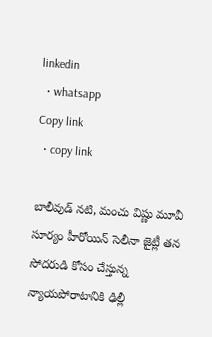linkedin
  • whatsapp
Copy link
  • copy link

బాలీవుడ్ నటి, మంచు విష్ణు మూవీ సూర్యం హీరోయిన్ సెలీనా జైట్లీ తన సోదరుడి కోసం చేస్తున్న న్యాయపోరాటానికి ఢిల్లీ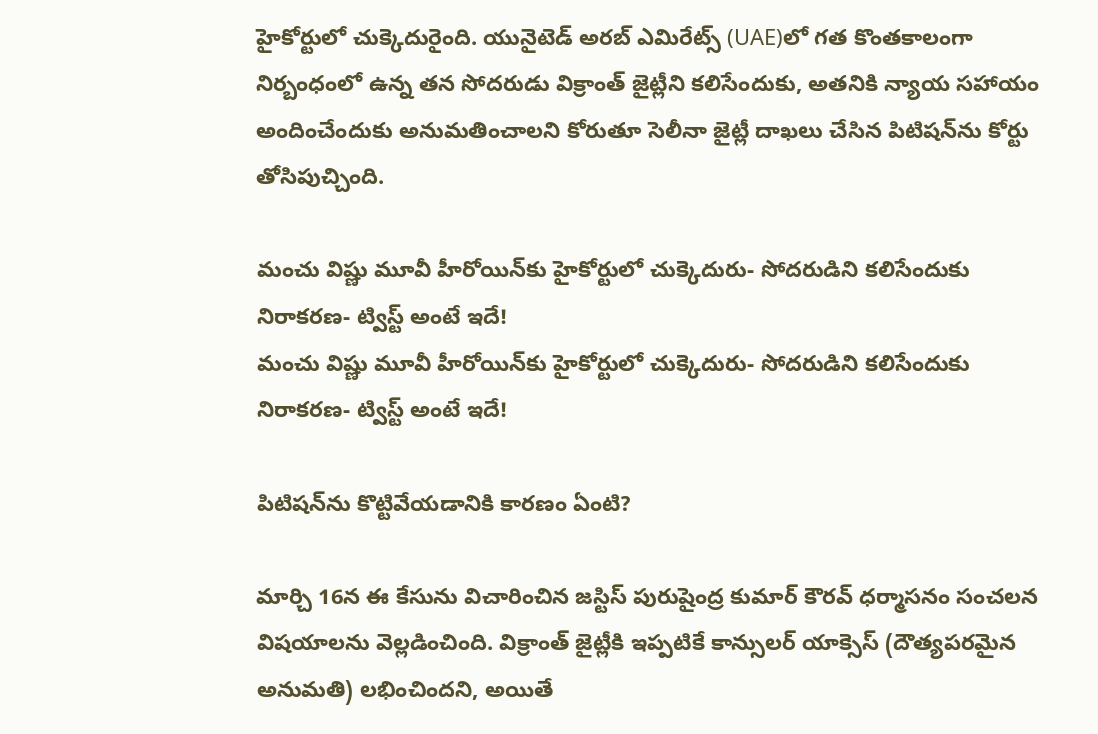హైకోర్టులో చుక్కెదురైంది. యునైటెడ్ అరబ్ ఎమిరేట్స్ (UAE)లో గత కొంతకాలంగా నిర్బంధంలో ఉన్న తన సోదరుడు విక్రాంత్ జైట్లీని కలిసేందుకు, అతనికి న్యాయ సహాయం అందించేందుకు అనుమతించాలని కోరుతూ సెలీనా జైట్లీ దాఖలు చేసిన పిటిషన్‌ను కోర్టు తోసిపుచ్చింది.

మంచు విష్ణు మూవీ హీరోయిన్‌కు హైకోర్టులో చుక్కెదురు- సోదరుడిని కలిసేందుకు నిరాకరణ- ట్విస్ట్ అంటే ఇదే!
మంచు విష్ణు మూవీ హీరోయిన్‌కు హైకోర్టులో చుక్కెదురు- సోదరుడిని కలిసేందుకు నిరాకరణ- ట్విస్ట్ అంటే ఇదే!

పిటిషన్‌ను కొట్టివేయడానికి కారణం ఏంటి?

మార్చి 16న ఈ కేసును విచారించిన జస్టిస్ పురుషైంద్ర కుమార్ కౌరవ్ ధర్మాసనం సంచలన విషయాలను వెల్లడించింది. విక్రాంత్ జైట్లీకి ఇప్పటికే కాన్సులర్ యాక్సెస్ (దౌత్యపరమైన అనుమతి) లభించిందని, అయితే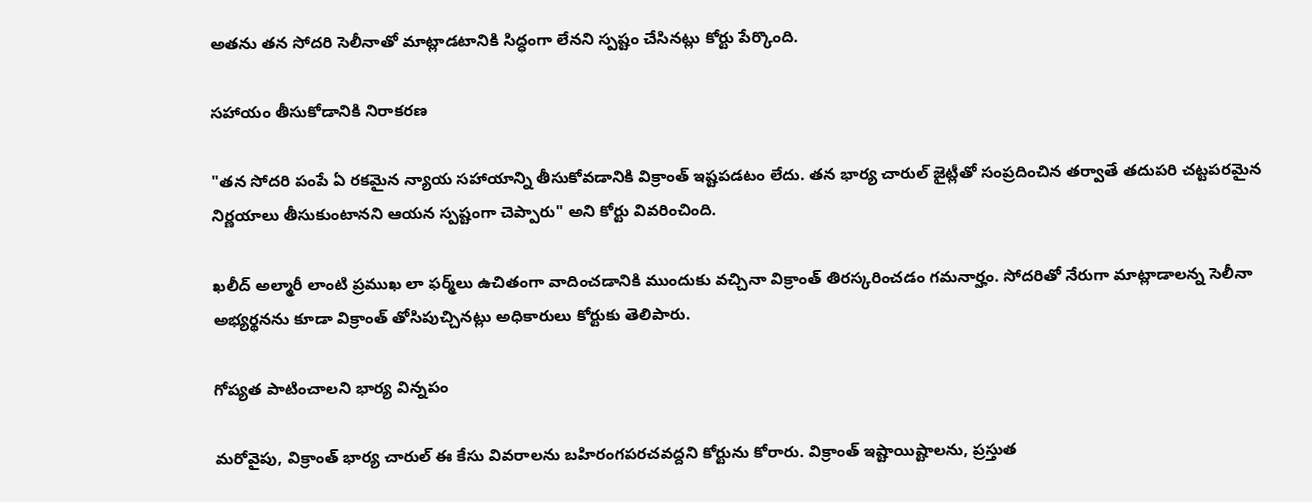అతను తన సోదరి సెలీనాతో మాట్లాడటానికి సిద్ధంగా లేనని స్పష్టం చేసినట్లు కోర్టు పేర్కొంది.

సహాయం తీసుకోడానికి నిరాకరణ

"తన సోదరి పంపే ఏ రకమైన న్యాయ సహాయాన్ని తీసుకోవడానికి విక్రాంత్ ఇష్టపడటం లేదు. తన భార్య చారుల్ జైట్లీతో సంప్రదించిన తర్వాతే తదుపరి చట్టపరమైన నిర్ణయాలు తీసుకుంటానని ఆయన స్పష్టంగా చెప్పారు" అని కోర్టు వివరించింది.

ఖలీద్ అల్మారీ లాంటి ప్రముఖ లా ఫర్మ్‌లు ఉచితంగా వాదించడానికి ముందుకు వచ్చినా విక్రాంత్ తిరస్కరించడం గమనార్హం. సోదరితో నేరుగా మాట్లాడాలన్న సెలీనా అభ్యర్థనను కూడా విక్రాంత్ తోసిపుచ్చినట్లు అధికారులు కోర్టుకు తెలిపారు.

గోప్యత పాటించాలని భార్య విన్నపం

మరోవైపు, విక్రాంత్ భార్య చారుల్ ఈ కేసు వివరాలను బహిరంగపరచవద్దని కోర్టును కోరారు. విక్రాంత్ ఇష్టాయిష్టాలను, ప్రస్తుత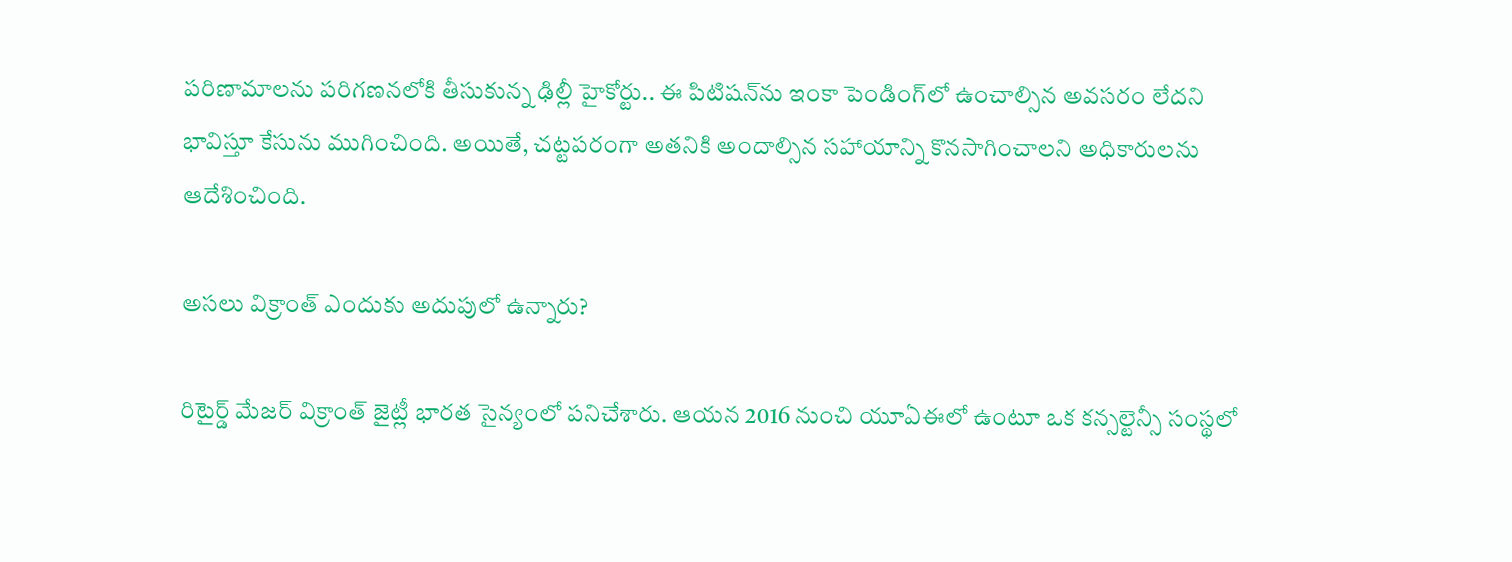పరిణామాలను పరిగణనలోకి తీసుకున్న ఢిల్లీ హైకోర్టు.. ఈ పిటిషన్‌ను ఇంకా పెండింగ్‌లో ఉంచాల్సిన అవసరం లేదని భావిస్తూ కేసును ముగించింది. అయితే, చట్టపరంగా అతనికి అందాల్సిన సహాయాన్ని కొనసాగించాలని అధికారులను ఆదేశించింది.

అసలు విక్రాంత్ ఎందుకు అదుపులో ఉన్నారు?

రిటైర్డ్ మేజర్ విక్రాంత్ జైట్లీ భారత సైన్యంలో పనిచేశారు. ఆయన 2016 నుంచి యూఏఈలో ఉంటూ ఒక కన్సల్టెన్సీ సంస్థలో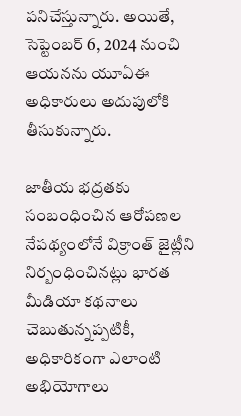పనిచేస్తున్నారు. అయితే, సెప్టెంబర్ 6, 2024 నుంచి ఆయనను యూఏఈ అధికారులు అదుపులోకి తీసుకున్నారు.

జాతీయ భద్రతకు సంబంధించిన ఆరోపణల నేపథ్యంలోనే విక్రాంత్ జైట్లీని నిర్బంధించినట్లు భారత మీడియా కథనాలు చెబుతున్నప్పటికీ, అధికారికంగా ఎలాంటి అభియోగాలు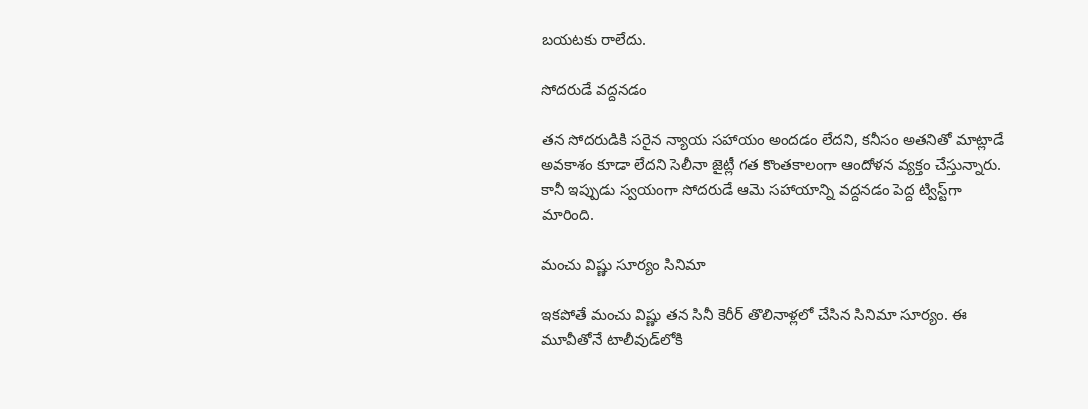బయటకు రాలేదు.

సోదరుడే వద్దనడం

తన సోదరుడికి సరైన న్యాయ సహాయం అందడం లేదని, కనీసం అతనితో మాట్లాడే అవకాశం కూడా లేదని సెలీనా జైట్లీ గత కొంతకాలంగా ఆందోళన వ్యక్తం చేస్తున్నారు. కానీ ఇప్పుడు స్వయంగా సోదరుడే ఆమె సహాయాన్ని వద్దనడం పెద్ద ట్విస్ట్‌గా మారింది.

మంచు విష్ణు సూర్యం సినిమా

ఇకపోతే మంచు విష్ణు తన సినీ కెరీర్ తొలినాళ్లలో చేసిన సినిమా సూర్యం. ఈ మూవీతోనే టాలీవుడ్‌లోకి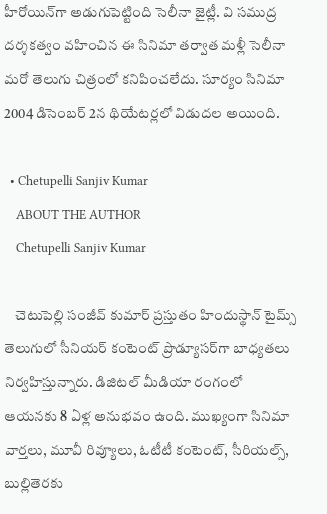హీరోయిన్‌గా అడుగుపెట్టింది సెలీనా జైట్లీ. వి సముద్ర దర్శకత్వం వహించిన ఈ సినిమా తర్వాత మళ్లీ సెలీనా మరో తెలుగు చిత్రంలో కనిపించలేదు. సూర్యం సినిమా 2004 డిసెంబర్ 2న థియేటర్లలో విడుదల అయింది.

  • Chetupelli Sanjiv Kumar
    ABOUT THE AUTHOR
    Chetupelli Sanjiv Kumar

    చెటుపెల్లి సంజీవ్ కుమార్ ప్రస్తుతం హిందుస్థాన్ టైమ్స్ తెలుగులో సీనియర్ కంటెంట్ ప్రొడ్యూసర్‌గా బాధ్యతలు నిర్వహిస్తున్నారు. డిజిటల్ మీడియా రంగంలో ఆయనకు 8 ఏళ్ల అనుభవం ఉంది. ముఖ్యంగా సినిమా వార్తలు, మూవీ రివ్యూలు, ఓటీటీ కంటెంట్, సీరియల్స్, బుల్లితెరకు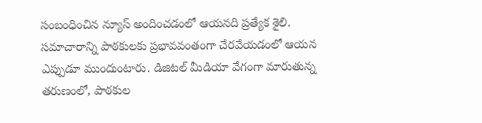సంబంధించిన న్యూస్ అందించడంలో ఆయనది ప్రత్యేక శైలి. సమాచారాన్ని పాఠకులకు ప్రభావవంతంగా చేరవేయడంలో ఆయన ఎప్పుడూ ముందుంటారు. డిజిటల్ మీడియా వేగంగా మారుతున్న తరుణంలో, పాఠకుల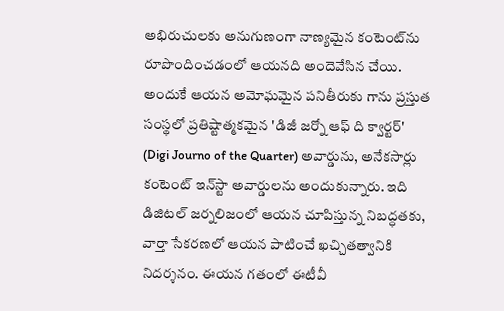అభిరుచులకు అనుగుణంగా నాణ్యమైన కంటెంట్‌ను రూపొందించడంలో ఆయనది అందెవేసిన చేయి. అందుకే ఆయన అమోఘమైన పనితీరుకు గాను ప్రస్తుత సంస్థలో ప్రతిష్టాత్మకమైన 'డిజీ జర్నో ఆఫ్ ది క్వార్టర్' (Digi Journo of the Quarter) అవార్డును, అనేకసార్లు కంటెంట్ ఇన్‌స్టా అవార్డులను అందుకున్నారు. ఇది డిజిటల్ జర్నలిజంలో ఆయన చూపిస్తున్న నిబద్ధతకు, వార్తా సేకరణలో ఆయన పాటించే ఖచ్చితత్వానికి నిదర్శనం. ఈయన గతంలో ఈటీవీ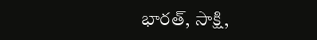భారత్, సాక్షి,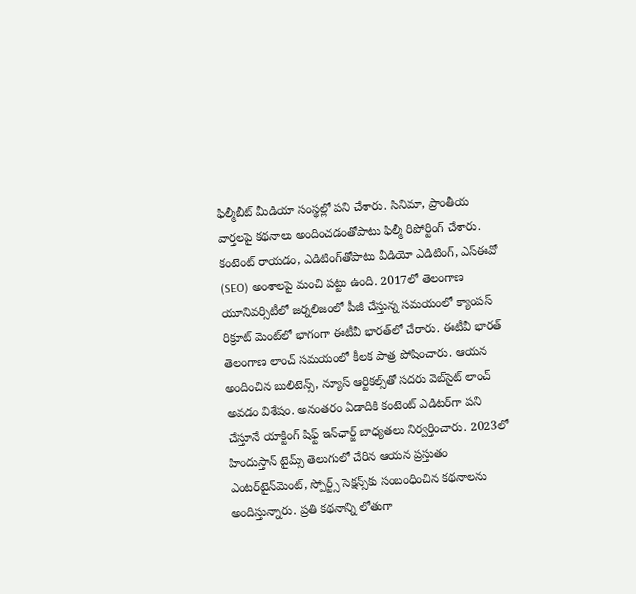ఫిల్మీబీట్ మీడియా సంస్థల్లో పని చేశారు. సినిమా, ప్రాంతీయ వార్తలపై కథనాలు అందించడంతోపాటు ఫిల్మీ రిపోర్టింగ్ చేశారు. కంటెంట్ రాయడం, ఎడిటింగ్‌తోపాటు వీడియో ఎడిటింగ్, ఎస్‌ఈవో (SEO) అంశాలపై మంచి పట్టు ఉంది. 2017లో తెలంగాణ యూనివర్సిటీలో జర్నలిజంలో పీజీ చేస్తున్న సమయంలో క్యాంపస్ రిక్రూట్ మెంట్‌లో భాగంగా ఈటీవీ భారత్‌లో చేరారు. ఈటీవీ భారత్ తెలంగాణ లాంచ్ సమయంలో కీలక పాత్ర పోషించారు. ఆయన అందించిన బులిటెన్స్, న్యూస్ ఆర్టికల్స్‌తో సదరు వెబ్‌సైట్ లాంచ్ అవడం విశేషం. అనంతరం ఏడాదికి కంటెంట్ ఎడిటర్‌గా పని చేస్తూనే యాక్టింగ్ షిఫ్ట్ ఇన్‌ఛార్జ్ బాధ్యతలు నిర్వర్తించారు. 2023లో హిందుస్తాన్ టైమ్స్ తెలుగులో చేరిన ఆయన ప్రస్తుతం ఎంటర్‌టైన్‌మెంట్, స్పోర్ట్స్ సెక్షన్స్‌కు సంబంధించిన కథనాలను అందిస్తున్నారు. ప్రతి కథనాన్ని లోతుగా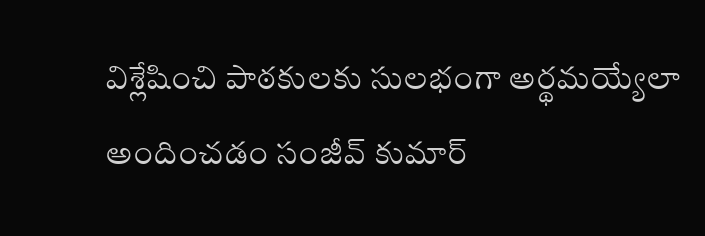విశ్లేషించి పాఠకులకు సులభంగా అర్థమయ్యేలా అందించడం సంజీవ్ కుమార్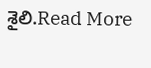శైలి.Read More